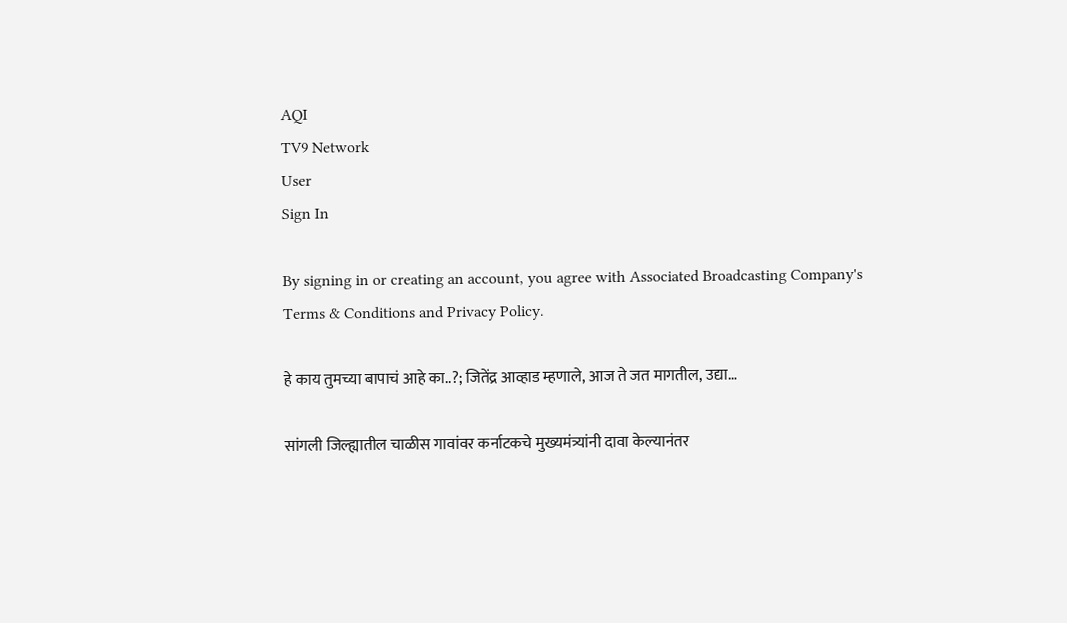AQI
TV9 Network
User
Sign In

By signing in or creating an account, you agree with Associated Broadcasting Company's Terms & Conditions and Privacy Policy.

हे काय तुमच्या बापाचं आहे का..?; जितेंद्र आव्हाड म्हणाले, आज ते जत मागतील, उद्या…

सांगली जिल्ह्यातील चाळीस गावांवर कर्नाटकचे मुख्यमंत्र्यांनी दावा केल्यानंतर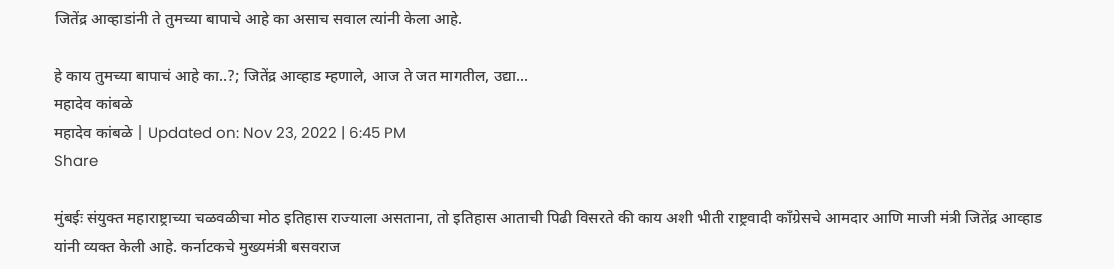जितेंद्र आव्हाडांनी ते तुमच्या बापाचे आहे का असाच सवाल त्यांनी केला आहे.

हे काय तुमच्या बापाचं आहे का..?; जितेंद्र आव्हाड म्हणाले, आज ते जत मागतील, उद्या...
महादेव कांबळे
महादेव कांबळे | Updated on: Nov 23, 2022 | 6:45 PM
Share

मुंबईः संयुक्त महाराष्ट्राच्या चळवळीचा मोठ इतिहास राज्याला असताना, तो इतिहास आताची पिढी विसरते की काय अशी भीती राष्ट्रवादी काँग्रेसचे आमदार आणि माजी मंत्री जितेंद्र आव्हाड यांनी व्यक्त केली आहे. कर्नाटकचे मुख्यमंत्री बसवराज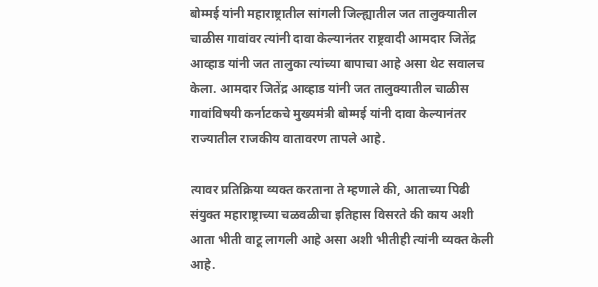बोम्मई यांनी महाराष्ट्रातील सांगली जिल्ह्यातील जत तालुक्यातील चाळीस गावांवर त्यांनी दावा केल्यानंतर राष्ट्रवादी आमदार जितेंद्र आव्हाड यांनी जत तालुका त्यांच्या बापाचा आहे असा थेट सवालच केला. आमदार जितेंद्र आव्हाड यांनी जत तालुक्यातील चाळीस गावांविषयी कर्नाटकचे मुख्यमंत्री बोम्मई यांनी दावा केल्यानंतर राज्यातील राजकीय वातावरण तापले आहे.

त्यावर प्रतिक्रिया व्यक्त करताना ते म्हणाले की, आताच्या पिढी संयुक्त महाराष्ट्राच्या चळवळीचा इतिहास विसरते की काय अशी आता भीती वाटू लागली आहे असा अशी भीतीही त्यांनी व्यक्त केली आहे.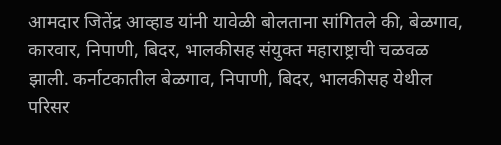आमदार जितेंद्र आव्हाड यांनी यावेळी बोलताना सांगितले की, बेळगाव, कारवार, निपाणी, बिदर, भालकीसह संयुक्त महाराष्ट्राची चळवळ झाली. कर्नाटकातील बेळगाव, निपाणी, बिदर, भालकीसह येथील परिसर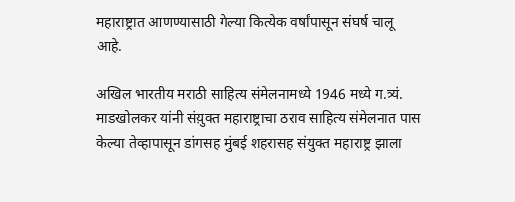महाराष्ट्रात आणण्यासाठी गेल्या कित्येक वर्षांपासून संघर्ष चालू आहे.

अखिल भारतीय मराठी साहित्य संमेलनामध्ये 1946 मध्ये ग.त्र्यं. माडखोलकर यांनी संय़ुक्त महाराष्ट्राचा ठराव साहित्य संमेलनात पास केल्या तेव्हापासून डांगसह मुंबई शहरासह संयुक्त महाराष्ट्र झाला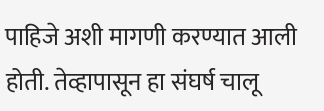पाहिजे अशी मागणी करण्यात आली होती. तेव्हापासून हा संघर्ष चालू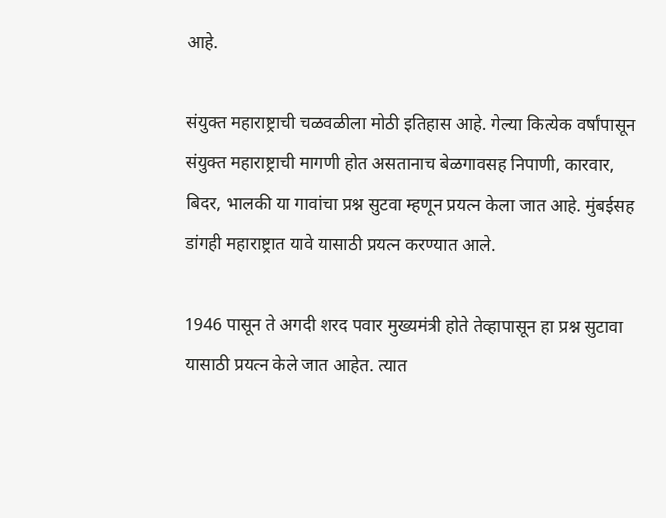आहे.

संयुक्त महाराष्ट्राची चळवळीला मोठी इतिहास आहे. गेल्या कित्येक वर्षांपासून संयुक्त महाराष्ट्राची मागणी होत असतानाच बेळगावसह निपाणी, कारवार, बिदर, भालकी या गावांचा प्रश्न सुटवा म्हणून प्रयत्न केला जात आहे. मुंबईसह डांगही महाराष्ट्रात यावे यासाठी प्रयत्न करण्यात आले.

1946 पासून ते अगदी शरद पवार मुख्यमंत्री होते तेव्हापासून हा प्रश्न सुटावा यासाठी प्रयत्न केले जात आहेत. त्यात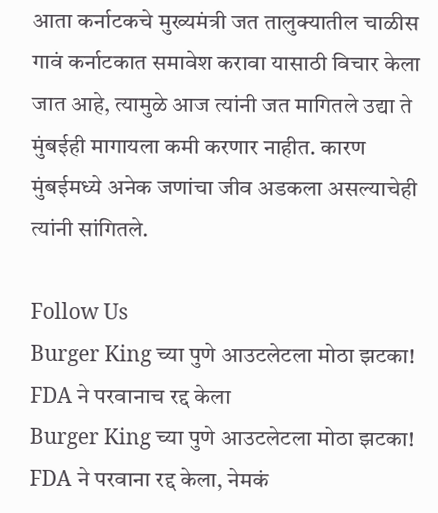आता कर्नाटकचे मुख्यमंत्री जत तालुक्यातील चाळीस गावं कर्नाटकात समावेश करावा यासाठी विचार केला जात आहे, त्यामुळे आज त्यांनी जत मागितले उद्या ते मुंबईही मागायला कमी करणार नाहीत. कारण मुंबईमध्ये अनेक जणांचा जीव अडकला असल्याचेही त्यांनी सांगितले.

Follow Us
Burger King च्या पुणे आउटलेटला मोठा झटका! FDA ने परवानाच रद्द केला
Burger King च्या पुणे आउटलेटला मोठा झटका! FDA ने परवाना रद्द केला, नेमकं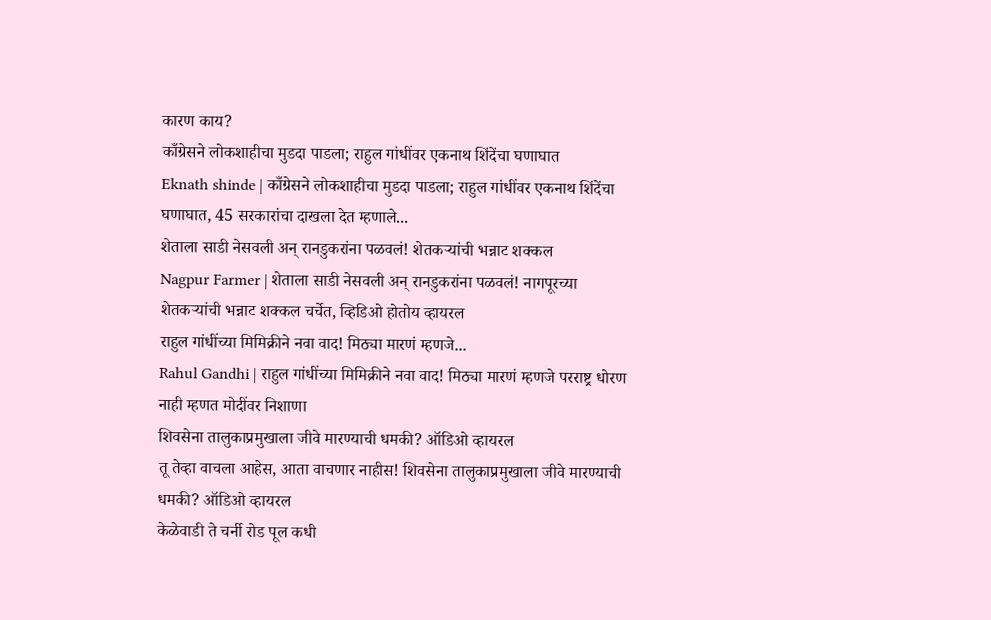कारण काय?
काँग्रेसने लोकशाहीचा मुडदा पाडला; राहुल गांधींवर एकनाथ शिंदेंचा घणाघात
Eknath shinde | काँग्रेसने लोकशाहीचा मुडदा पाडला; राहुल गांधींवर एकनाथ शिंदेंचा घणाघात, 45 सरकारांचा दाखला देत म्हणाले...
शेताला साडी नेसवली अन् रानडुकरांना पळवलं! शेतकऱ्यांची भन्नाट शक्कल
Nagpur Farmer | शेताला साडी नेसवली अन् रानडुकरांना पळवलं! नागपूरच्या शेतकऱ्यांची भन्नाट शक्कल चर्चेत, व्हिडिओ होतोय व्हायरल
राहुल गांधींच्या मिमिक्रीने नवा वाद! मिठ्या मारणं म्हणजे...
Rahul Gandhi | राहुल गांधींच्या मिमिक्रीने नवा वाद! मिठ्या मारणं म्हणजे परराष्ट्र धोरण नाही म्हणत मोदींवर निशाणा
शिवसेना तालुकाप्रमुखाला जीवे मारण्याची धमकी? ऑडिओ व्हायरल
तू तेव्हा वाचला आहेस, आता वाचणार नाहीस! शिवसेना तालुकाप्रमुखाला जीवे मारण्याची धमकी? ऑडिओ व्हायरल
केळेवाडी ते चर्नी रोड पूल कधी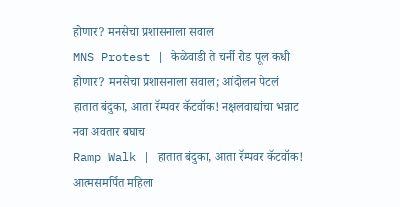होणार? मनसेचा प्रशासनाला सवाल
MNS Protest | केळेवाडी ते चर्नी रोड पूल कधी होणार? मनसेचा प्रशासनाला सवाल; आंदोलन पेटलं
हातात बंदुका, आता रॅम्पवर कॅटवॉक! नक्षलवाद्यांचा भन्नाट नवा अवतार बघाच
Ramp Walk | हातात बंदुका, आता रॅम्पवर कॅटवॉक! आत्मसमर्पित महिला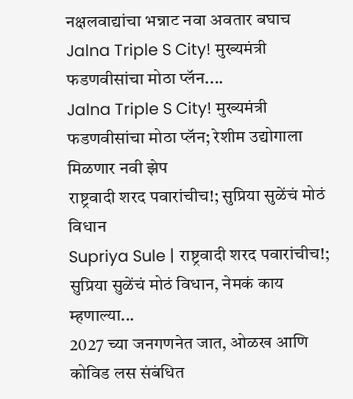नक्षलवाद्यांचा भन्नाट नवा अवतार बघाच
Jalna Triple S City! मुख्यमंत्री फडणवीसांचा मोठा प्लॅन....
Jalna Triple S City! मुख्यमंत्री फडणवीसांचा मोठा प्लॅन; रेशीम उद्योगाला मिळणार नवी झेप
राष्ट्रवादी शरद पवारांचीच!; सुप्रिया सुळेंचं मोठं विधान
Supriya Sule | राष्ट्रवादी शरद पवारांचीच!; सुप्रिया सुळेंचं मोठं विधान, नेमकं काय म्हणाल्या...
2027 च्या जनगणनेत जात, ओळख आणि कोविड लस संबंधित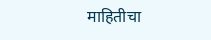माहितीचा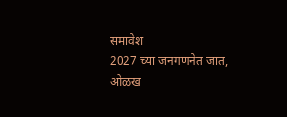समावेश
2027 च्या जनगणनेत जात, ओळख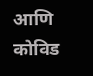आणि कोविड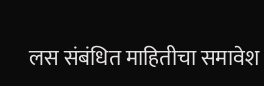लस संबंधित माहितीचा समावेश